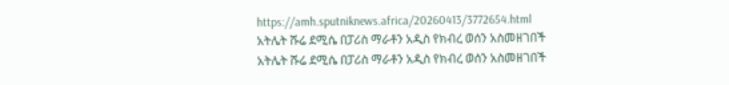https://amh.sputniknews.africa/20260413/3772654.html
አትሌት ሹሬ ደሚሴ በፓሪስ ማራቶን አዲስ የክብረ ወሰን አስመዘገበች
አትሌት ሹሬ ደሚሴ በፓሪስ ማራቶን አዲስ የክብረ ወሰን አስመዘገበች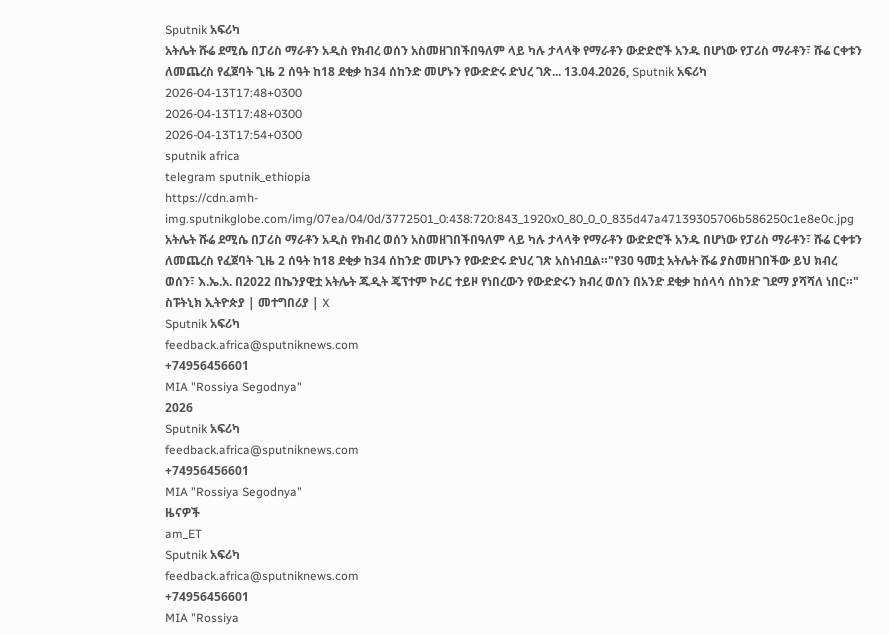Sputnik አፍሪካ
አትሌት ሹሬ ደሚሴ በፓሪስ ማራቶን አዲስ የክብረ ወሰን አስመዘገበችበዓለም ላይ ካሉ ታላላቅ የማራቶን ውድድሮች አንዱ በሆነው የፓሪስ ማራቶን፣ ሹሬ ርቀቱን ለመጨረስ የፈጀባት ጊዜ 2 ሰዓት ከ18 ደቂቃ ከ34 ሰከንድ መሆኑን የውድድሩ ድህረ ገጽ... 13.04.2026, Sputnik አፍሪካ
2026-04-13T17:48+0300
2026-04-13T17:48+0300
2026-04-13T17:54+0300
sputnik africa
telegram sputnik_ethiopia
https://cdn.amh-img.sputnikglobe.com/img/07ea/04/0d/3772501_0:438:720:843_1920x0_80_0_0_835d47a47139305706b586250c1e8e0c.jpg
አትሌት ሹሬ ደሚሴ በፓሪስ ማራቶን አዲስ የክብረ ወሰን አስመዘገበችበዓለም ላይ ካሉ ታላላቅ የማራቶን ውድድሮች አንዱ በሆነው የፓሪስ ማራቶን፣ ሹሬ ርቀቱን ለመጨረስ የፈጀባት ጊዜ 2 ሰዓት ከ18 ደቂቃ ከ34 ሰከንድ መሆኑን የውድድሩ ድህረ ገጽ አስነብቧል።"የ30 ዓመቷ አትሌት ሹሬ ያስመዘገበችው ይህ ክብረ ወሰን፣ እ.ኤ.አ. በ2022 በኬንያዊቷ አትሌት ጁዲት ጄፕተም ኮሪር ተይዞ የነበረውን የውድድሩን ክብረ ወሰን በአንድ ደቂቃ ከሰላሳ ሰከንድ ገደማ ያሻሻለ ነበር።" ስፑትኒክ ኢትዮጵያ | መተግበሪያ | X
Sputnik አፍሪካ
feedback.africa@sputniknews.com
+74956456601
MIA "Rossiya Segodnya"
2026
Sputnik አፍሪካ
feedback.africa@sputniknews.com
+74956456601
MIA "Rossiya Segodnya"
ዜናዎች
am_ET
Sputnik አፍሪካ
feedback.africa@sputniknews.com
+74956456601
MIA "Rossiya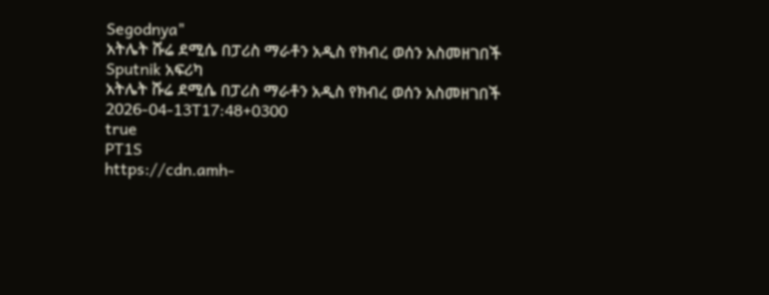Segodnya"
አትሌት ሹሬ ደሚሴ በፓሪስ ማራቶን አዲስ የክብረ ወሰን አስመዘገበች
Sputnik አፍሪካ
አትሌት ሹሬ ደሚሴ በፓሪስ ማራቶን አዲስ የክብረ ወሰን አስመዘገበች
2026-04-13T17:48+0300
true
PT1S
https://cdn.amh-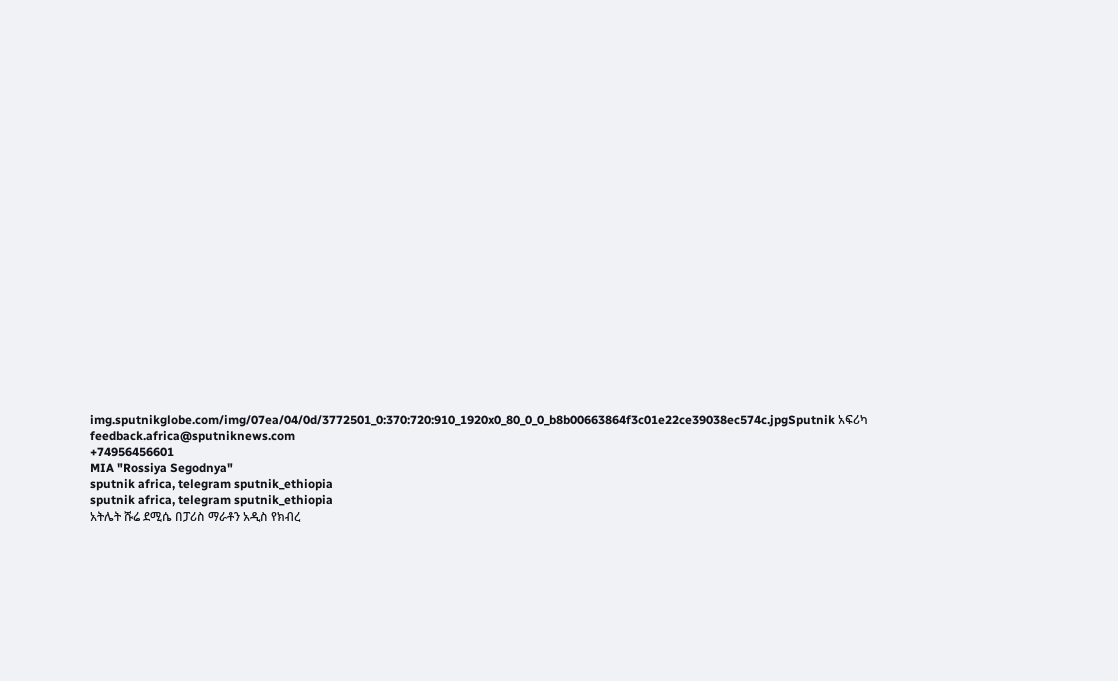img.sputnikglobe.com/img/07ea/04/0d/3772501_0:370:720:910_1920x0_80_0_0_b8b00663864f3c01e22ce39038ec574c.jpgSputnik አፍሪካ
feedback.africa@sputniknews.com
+74956456601
MIA "Rossiya Segodnya"
sputnik africa, telegram sputnik_ethiopia
sputnik africa, telegram sputnik_ethiopia
አትሌት ሹሬ ደሚሴ በፓሪስ ማራቶን አዲስ የክብረ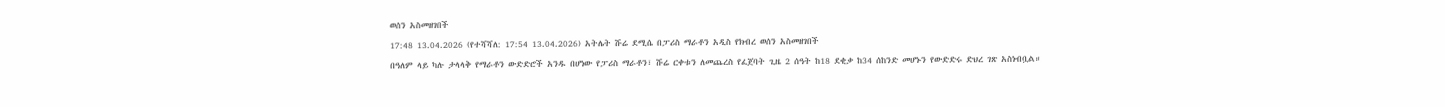ወሰን አስመዘገበች
17:48 13.04.2026 (የተሻሻለ: 17:54 13.04.2026) አትሌት ሹሬ ደሚሴ በፓሪስ ማራቶን አዲስ የክብረ ወሰን አስመዘገበች
በዓለም ላይ ካሉ ታላላቅ የማራቶን ውድድሮች አንዱ በሆነው የፓሪስ ማራቶን፣ ሹሬ ርቀቱን ለመጨረስ የፈጀባት ጊዜ 2 ሰዓት ከ18 ደቂቃ ከ34 ሰከንድ መሆኑን የውድድሩ ድህረ ገጽ አስነብቧል።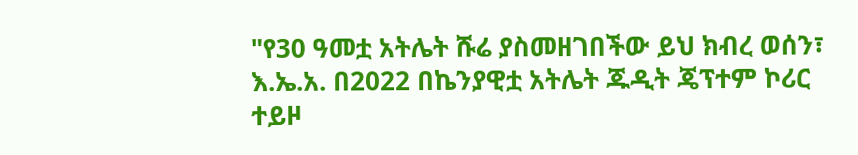"የ30 ዓመቷ አትሌት ሹሬ ያስመዘገበችው ይህ ክብረ ወሰን፣ እ.ኤ.አ. በ2022 በኬንያዊቷ አትሌት ጁዲት ጄፕተም ኮሪር ተይዞ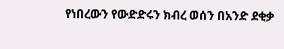የነበረውን የውድድሩን ክብረ ወሰን በአንድ ደቂቃ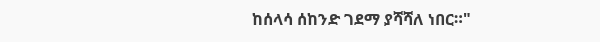ከሰላሳ ሰከንድ ገደማ ያሻሻለ ነበር።"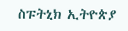ስፑትኒክ ኢትዮጵያ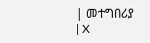| መተግበሪያ | X